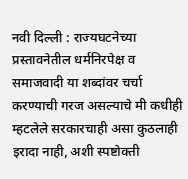नवी दिल्ली : राज्यघटनेच्या प्रस्तावनेतील धर्मनिरपेक्ष व समाजवादी या शब्दांवर चर्चा करण्याची गरज असल्याचे मी कधीही म्हटलेले सरकारचाही असा कुठलाही इरादा नाही, अशी स्पष्टोक्ती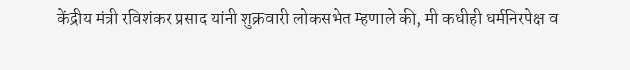केंद्रीय मंत्री रविशंकर प्रसाद यांनी शुक्रवारी लोकसभेत म्हणाले की, मी कधीही धर्मनिरपेक्ष व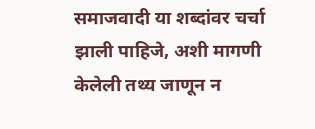समाजवादी या शब्दांवर चर्चा झाली पाहिजे, अशी मागणी केलेली तथ्य जाणून न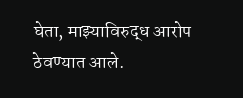घेता, माझ्याविरुद्ध आरोप ठेवण्यात आले.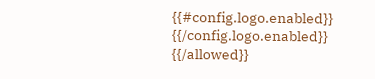{{#config.logo.enabled}} {{/config.logo.enabled}}
{{/allowed}}